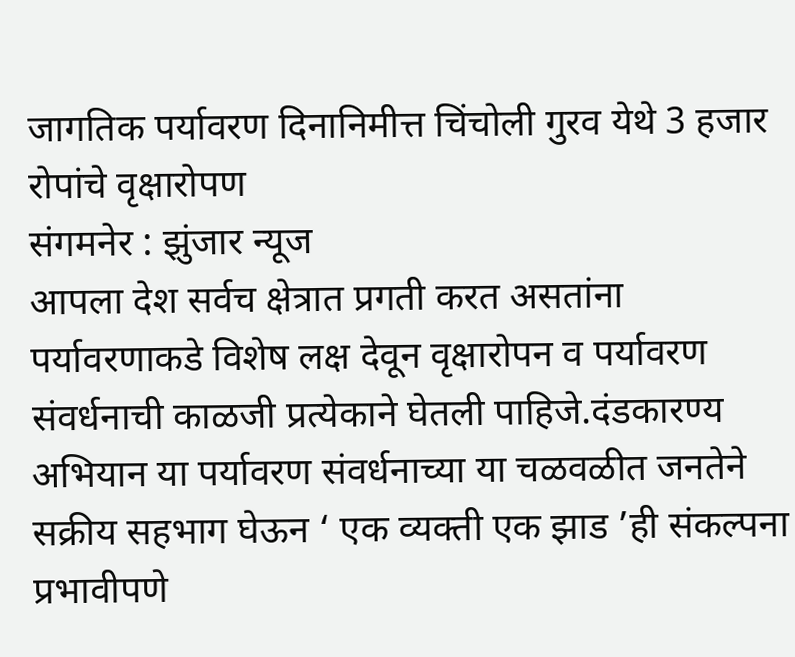जागतिक पर्यावरण दिनानिमीत्त चिंचोली गुरव येथे 3 हजार रोपांचे वृक्षारोपण
संगमनेर : झुंजार न्यूज
आपला देश सर्वच क्षेत्रात प्रगती करत असतांना पर्यावरणाकडे विशेष लक्ष देवून वृक्षारोपन व पर्यावरण संवर्धनाची काळजी प्रत्येकाने घेतली पाहिजे.दंडकारण्य अभियान या पर्यावरण संवर्धनाच्या या चळवळीत जनतेने सक्रीय सहभाग घेऊन ‘ एक व्यक्ती एक झाड ’ही संकल्पना प्रभावीपणे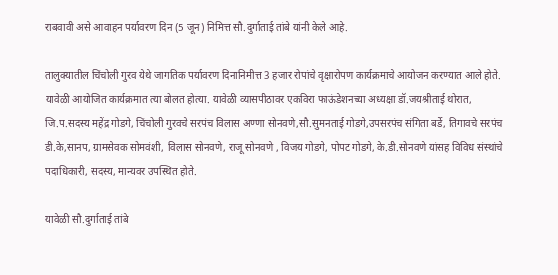राबवावी असे आवाहन पर्यावरण दिन (5 जून) निमित्त सौ.दुर्गाताई तांबे यांनी केले आहे.

तालुक्यातील चिंचोली गुरव येथे जागतिक पर्यावरण दिनानिमीत्त 3 हजार रोपांचे वृक्षारोपण कार्यक्रमाचे आयोजन करण्यात आले होते. यावेळी आयोजित कार्यक्रमात त्या बोलत होत्या. यावेळी व्यासपीठावर एकविरा फाऊंडेशनच्या अध्यक्षा डॉ.जयश्रीताई थोरात, जि.प.सदस्य महेंद्र गोडगे, चिंचोली गुरवचे सरपंच विलास अण्णा सोनवणे,सौ.सुमनताई गोडगे,उपसरपंच संगिता बर्डे, तिगावचे सरपंच डी.के,सानप, ग्रामसेवक सोमवंशी, विलास सोनवणे, राजू सोनवणे , विजय गोडगे, पोपट गोडगे, के.डी.सोनवणे यांसह विविध संस्थांचे पदाधिकारी, सदस्य, मान्यवर उपस्थित होते.

यावेळी सौ.दुर्गाताई तांबे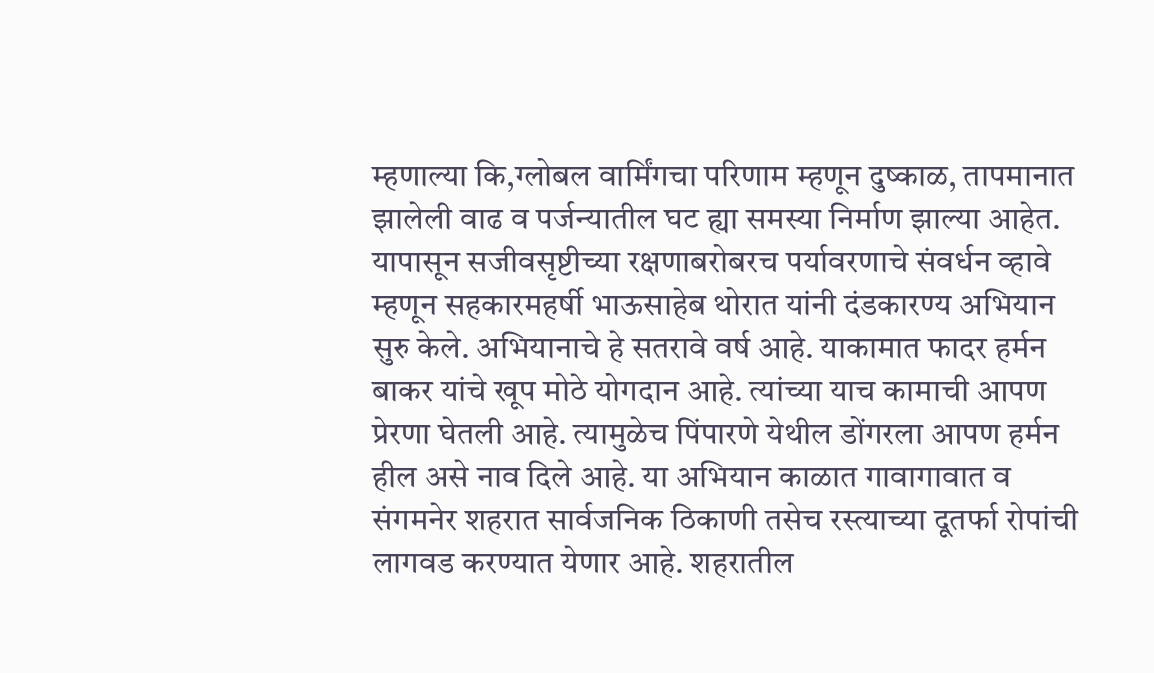म्हणाल्या कि,ग्लोबल वार्मिंगचा परिणाम म्हणून दुष्काळ, तापमानात झालेली वाढ व पर्जन्यातील घट ह्या समस्या निर्माण झाल्या आहेत. यापासून सजीवसृष्टीच्या रक्षणाबरोबरच पर्यावरणाचे संवर्धन व्हावे म्हणून सहकारमहर्षी भाऊसाहेब थोरात यांनी दंडकारण्य अभियान सुरु केले. अभियानाचे हे सतरावे वर्ष आहे. याकामात फादर हर्मन बाकर यांचे खूप मोठे योगदान आहे. त्यांच्या याच कामाची आपण प्रेरणा घेतली आहे. त्यामुळेच पिंपारणे येथील डोंगरला आपण हर्मन हील असे नाव दिले आहे. या अभियान काळात गावागावात व संगमनेर शहरात सार्वजनिक ठिकाणी तसेच रस्त्याच्या दूतर्फा रोपांची लागवड करण्यात येणार आहे. शहरातील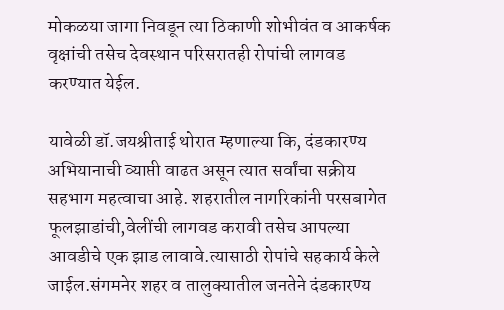मोकळया जागा निवडून त्या ठिकाणी शोभीवंत व आकर्षक वृक्षांची तसेच देवस्थान परिसरातही रोपांची लागवड करण्यात येईल.

यावेळी डॉ.जयश्रीताई थोरात म्हणाल्या कि, दंडकारण्य अभियानाची व्याप्ती वाढत असून त्यात सर्वांचा सक्रीय सहभाग महत्वाचा आहे. शहरातील नागरिकांनी परसबागेत फूलझाडांची,वेलींची लागवड करावी तसेच आपल्या आवडीचे एक झाड लावावे.त्यासाठी रोपांचे सहकार्य केले जाईल.संगमनेर शहर व तालुक्यातील जनतेने दंडकारण्य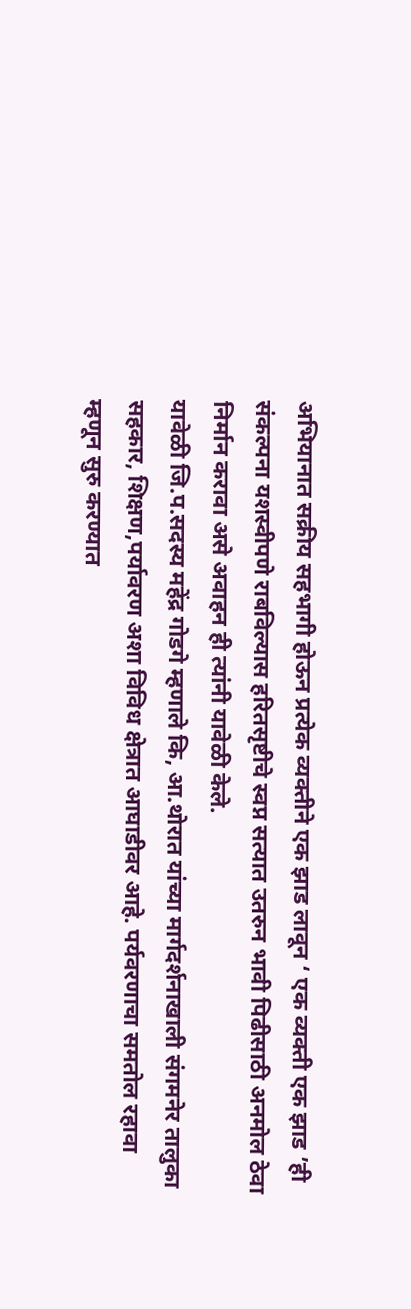अभियानात सक्रीय सहभागी होऊन प्रत्येक व्यक्तीने एक झाड लावून ‘ एक व्यक्ती एक झाड ’ही संकल्पना यशस्वीपणे राबविल्यास हरितसृष्टीचे स्वप्न सत्यात उतरुन भावी पिढीसाठी अनमोल ठेवा निर्मान करावा असे अवाहन ही त्यांनी यावेळी केले.
यावेळी जि.प.सदस्य महेंद्र गोडगे म्हणाले कि, आ.थोरात यांच्या मार्गदर्शनाखाली संगमनेर तालुका सहकार, शिक्षण,पर्यावरण अशा विविध क्षेत्रात आघाडीवर आहे. पर्यवरणाचा समतोल रहावा म्हणून सुरु करण्यात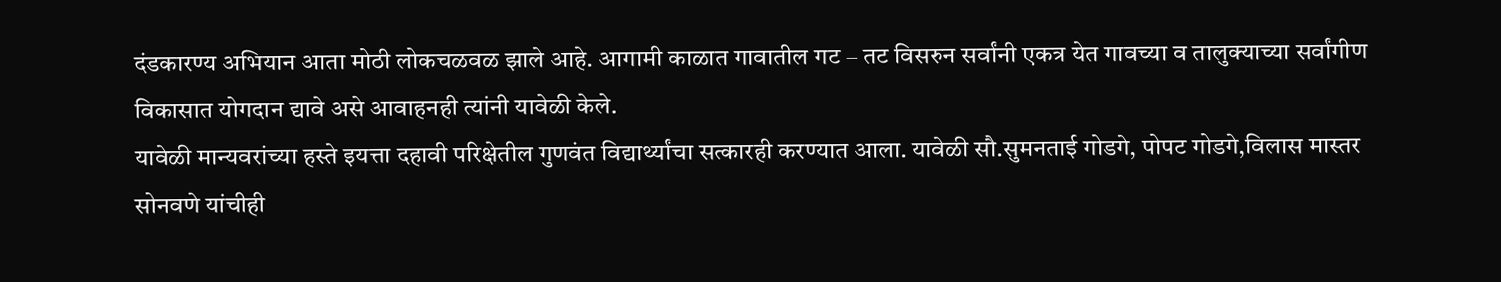दंडकारण्य अभियान आता मोठी लोकचळवळ झाले आहे. आगामी काळात गावातील गट – तट विसरुन सर्वांनी एकत्र येत गावच्या व तालुक्याच्या सर्वांगीण विकासात योगदान द्यावे असे आवाहनही त्यांनी यावेळी केले.
यावेळी मान्यवरांच्या हस्ते इयत्ता दहावी परिक्षेतील गुणवंत विद्यार्थ्यांचा सत्कारही करण्यात आला. यावेळी सौ.सुमनताई गोडगे, पोपट गोडगे,विलास मास्तर सोनवणे यांचीही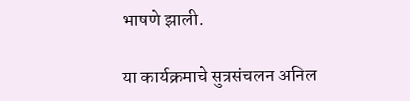भाषणे झाली.

या कार्यक्रमाचे सुत्रसंचलन अनिल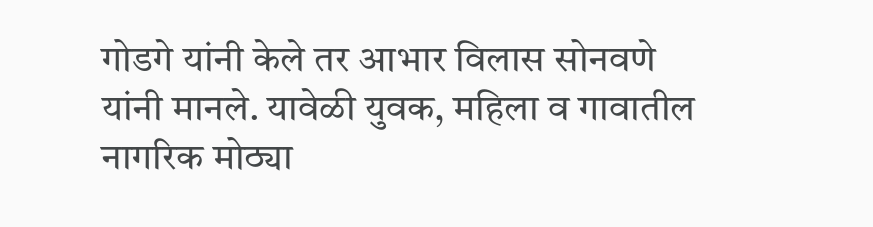गोडगे यांनी केले तर आभार विलास सोनवणे यांनी मानले. यावेळी युवक, महिला व गावातील नागरिक मोठ्या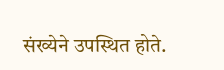संख्येने उपस्थित होते.